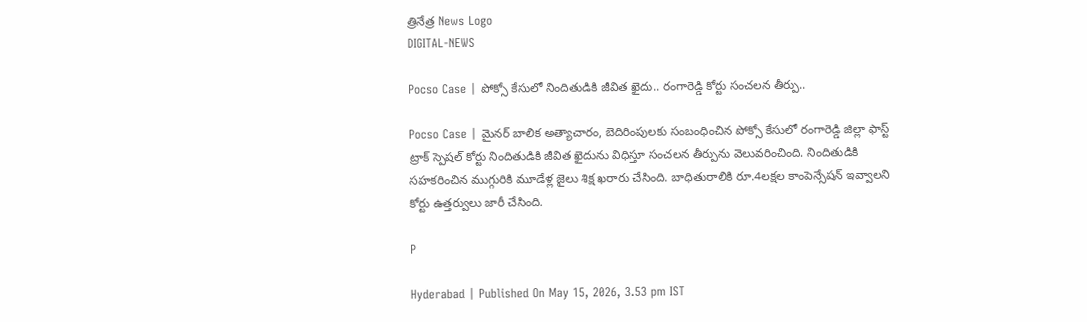త్రినేత్ర News Logo
DIGITAL-NEWS

Pocso Case | పోక్సో కేసులో నిందితుడికి జీవిత ఖైదు.. రంగారెడ్డి కోర్టు సంచ‌ల‌న తీర్పు..

Pocso Case | మైన‌ర్ బాలిక అత్యాచారం, బెదిరింపుల‌కు సంబంధించిన పోక్సో కేసులో రంగారెడ్డి జిల్లా ఫాస్ట్ ట్రాక్ స్పెష‌ల్ కోర్టు నిందితుడికి జీవిత ఖైదును విధిస్తూ సంచ‌ల‌న తీర్పును వెలువ‌రించింది. నిందితుడికి స‌హ‌క‌రించిన ముగ్గురికి మూడేళ్ల జైలు శిక్ష ఖ‌రారు చేసింది. బాధితురాలికి రూ.4ల‌క్ష‌ల కాంపెన్సేష‌న్ ఇవ్వాల‌ని కోర్టు ఉత్త‌ర్వులు జారీ చేసింది.

P

Hyderabad | Published On May 15, 2026, 3.53 pm IST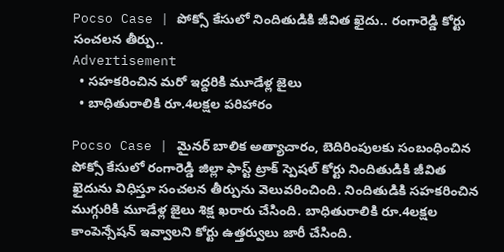Pocso Case | పోక్సో కేసులో నిందితుడికి జీవిత ఖైదు.. రంగారెడ్డి కోర్టు సంచ‌ల‌న తీర్పు..
Advertisement
  • స‌హ‌క‌రించిన మ‌రో ఇద్ద‌రికి మూడేళ్ల జైలు
  • బాధితురాలికి రూ.4ల‌క్ష‌ల ప‌రిహారం

Pocso Case | మైన‌ర్ బాలిక అత్యాచారం, బెదిరింపుల‌కు సంబంధించిన పోక్సో కేసులో రంగారెడ్డి జిల్లా ఫాస్ట్ ట్రాక్ స్పెష‌ల్ కోర్టు నిందితుడికి జీవిత ఖైదును విధిస్తూ సంచ‌ల‌న తీర్పును వెలువ‌రించింది. నిందితుడికి స‌హ‌క‌రించిన ముగ్గురికి మూడేళ్ల జైలు శిక్ష ఖ‌రారు చేసింది. బాధితురాలికి రూ.4ల‌క్ష‌ల కాంపెన్సేష‌న్ ఇవ్వాల‌ని కోర్టు ఉత్త‌ర్వులు జారీ చేసింది.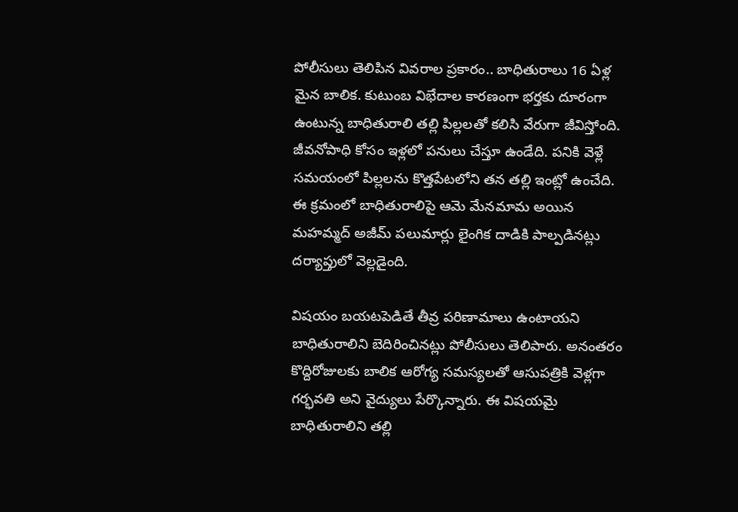పోలీసులు తెలిపిన వివ‌రాల ప్ర‌కారం.. బాధితురాలు 16 ఏళ్ల మైన బాలిక‌. కుటుంబ విభేదాల కార‌ణంగా భ‌ర్త‌కు దూరంగా ఉంటున్న బాధితురాలి త‌ల్లి పిల్ల‌ల‌తో క‌లిసి వేరుగా జీవిస్తోంది. జీవనోపాధి కోసం ఇళ్లలో పనులు చేస్తూ ఉండేది. ప‌నికి వెళ్లే స‌మ‌యంలో పిల్లలను కొత్తపేటలోని తన తల్లి ఇంట్లో ఉంచేది. ఈ క్రమంలో బాధితురాలిపై ఆమె మేనమామ అయిన మహమ్మద్ అజీమ్ పలుమార్లు లైంగిక దాడికి పాల్పడినట్లు దర్యాప్తులో వెల్ల‌డైంది.

విషయం బయటపెడితే తీవ్ర పరిణామాలు ఉంటాయని బాధితురాలిని బెదిరించినట్లు పోలీసులు తెలిపారు. అనంతరం కొద్దిరోజుల‌కు బాలిక ఆరోగ్య స‌మ‌స్య‌ల‌తో ఆసుప‌త్రికి వెళ్ల‌గా గర్భవతి అని వైద్యులు పేర్కొన్నారు. ఈ విషయమై బాధితురాలిని తల్లి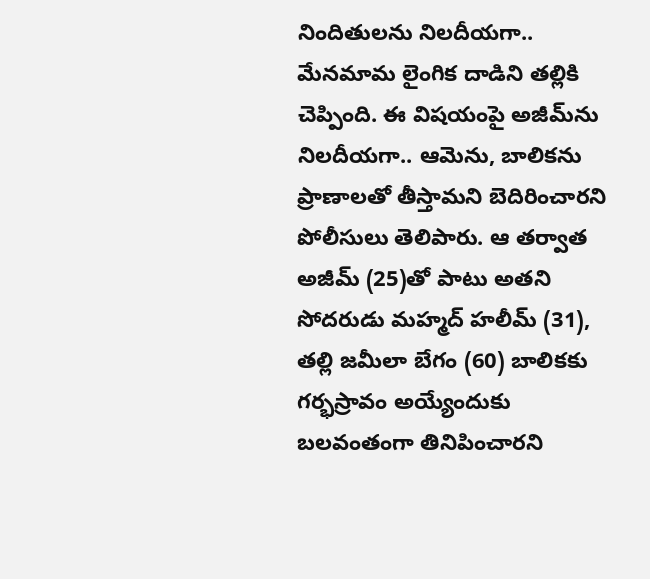నిందితులను నిలదీయగా.. మేన‌మామ లైంగిక దాడిని త‌ల్లికి చెప్పింది. ఈ విష‌యంపై అజీమ్‌ను నిల‌దీయ‌గా.. ఆమెను, బాలికను ప్రాణాలతో తీస్తామని బెదిరించార‌ని పోలీసులు తెలిపారు. ఆ త‌ర్వాత అజీమ్ (25)తో పాటు అత‌ని సోద‌రుడు మ‌హ్మ‌ద్ హ‌లీమ్ (31), త‌ల్లి జ‌మీలా బేగం (60) బాలిక‌కు గర్భస్రావం అయ్యేందుకు బ‌ల‌వంతంగా తినిపించార‌ని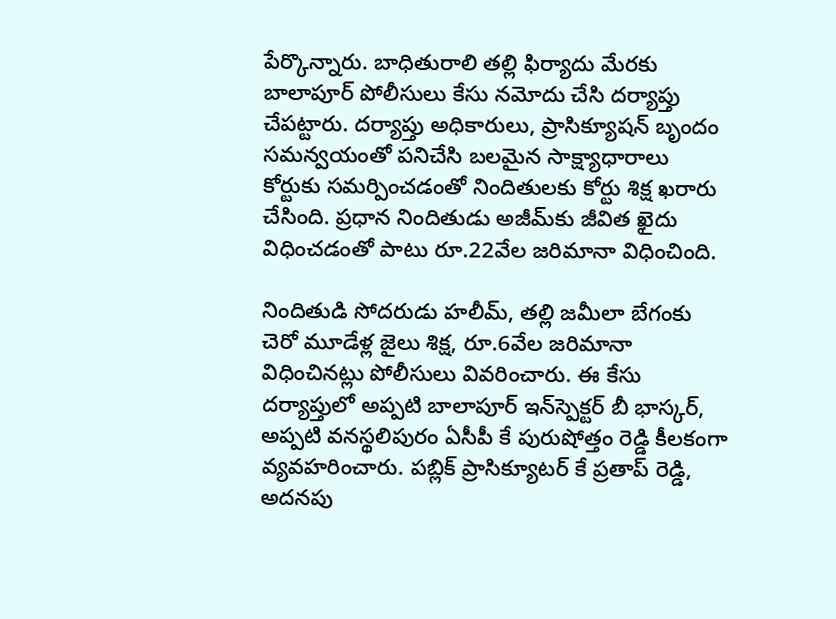పేర్కొన్నారు. బాధితురాలి త‌ల్లి ఫిర్యాదు మేర‌కు బాలాపూర్ పోలీసులు కేసు నమోదు చేసి దర్యాప్తు చేపట్టారు. దర్యాప్తు అధికారులు, ప్రాసిక్యూషన్ బృందం సమన్వయంతో పనిచేసి బలమైన సాక్ష్యాధారాలు కోర్టుకు సమర్పించడంతో నిందితులకు కోర్టు శిక్ష ఖ‌రారు చేసింది. ప్ర‌ధాన నిందితుడు అజీమ్‌కు జీవిత ఖైదు విధించ‌డంతో పాటు రూ.22వేల జ‌రిమానా విధించింది.

నిందితుడి సోద‌రుడు హ‌లీమ్‌, త‌ల్లి జ‌మీలా బేగంకు చెరో మూడేళ్ల జైలు శిక్ష, రూ.6వేల జ‌రిమానా విధించిన‌ట్లు పోలీసులు వివ‌రించారు. ఈ కేసు దర్యాప్తులో అప్పటి బాలాపూర్ ఇన్‌స్పెక్ట‌ర్ బీ భాస్క‌ర్‌, అప్పటి వనస్థలిపురం ఏసీపీ కే పురుషోత్తం రెడ్డి కీలకంగా వ్యవహరించారు. పబ్లిక్ ప్రాసిక్యూటర్ కే ప్రతాప్ రెడ్డి, అదనపు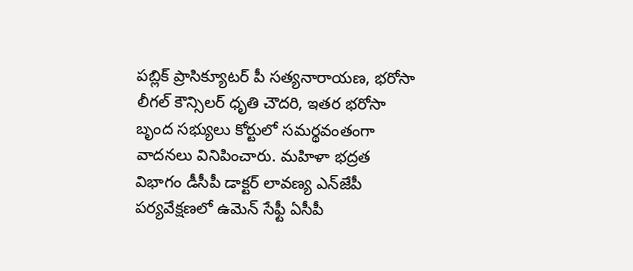పబ్లిక్ ప్రాసిక్యూటర్ పీ సత్యనారాయణ, భరోసా లీగల్ కౌన్సిలర్ ధృతి చౌదరి, ఇతర భరోసా బృంద సభ్యులు కోర్టులో సమర్థవంతంగా వాదనలు వినిపించారు. మహిళా భద్రత విభాగం డీసీపీ డాక్టర్ లావణ్య ఎన్‌జేపీ ప‌ర్య‌వేక్ష‌ణ‌లో ఉమెన్ సేఫ్టీ ఏసీపీ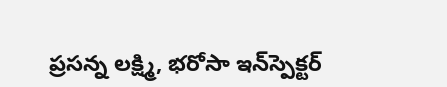ప్రసన్న లక్ష్మి, భరోసా ఇన్‌స్పెక్ట‌ర్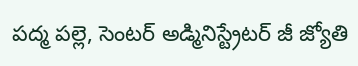పద్మ పల్లె, సెంటర్ అడ్మినిస్ట్రేటర్ జీ జ్యోతి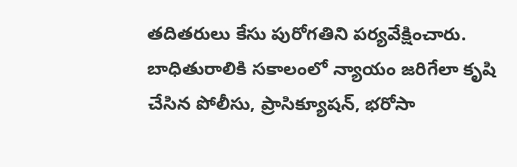తదితరులు కేసు పురోగతిని పర్యవేక్షించారు. బాధితురాలికి సకాలంలో న్యాయం జరిగేలా కృషి చేసిన పోలీసు, ప్రాసిక్యూషన్, భరోసా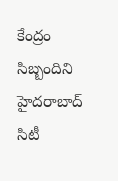కేంద్రం సిబ్బందిని హైదరాబాద్ సిటీ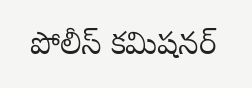పోలీస్ కమిషనర్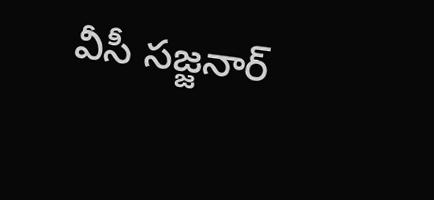వీసీ సజ్జనార్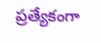ప్రత్యేకంగా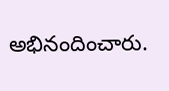అభినందించారు.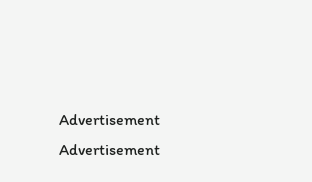Advertisement
Advertisement